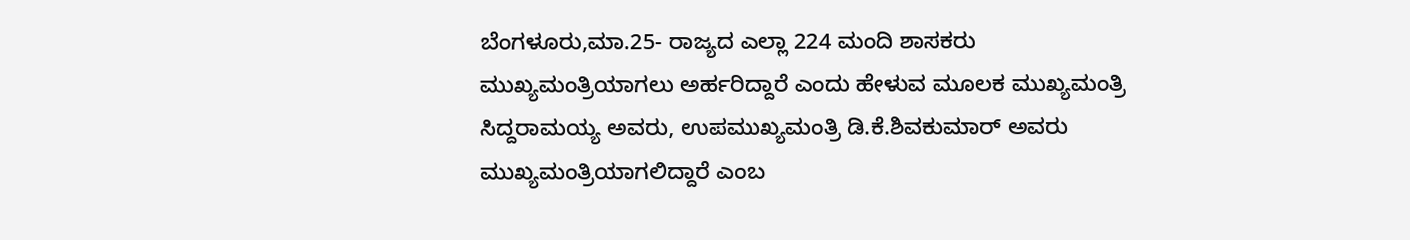ಬೆಂಗಳೂರು,ಮಾ.25- ರಾಜ್ಯದ ಎಲ್ಲಾ 224 ಮಂದಿ ಶಾಸಕರು ಮುಖ್ಯಮಂತ್ರಿಯಾಗಲು ಅರ್ಹರಿದ್ದಾರೆ ಎಂದು ಹೇಳುವ ಮೂಲಕ ಮುಖ್ಯಮಂತ್ರಿ ಸಿದ್ದರಾಮಯ್ಯ ಅವರು, ಉಪಮುಖ್ಯಮಂತ್ರಿ ಡಿ.ಕೆ.ಶಿವಕುಮಾರ್ ಅವರು ಮುಖ್ಯಮಂತ್ರಿಯಾಗಲಿದ್ದಾರೆ ಎಂಬ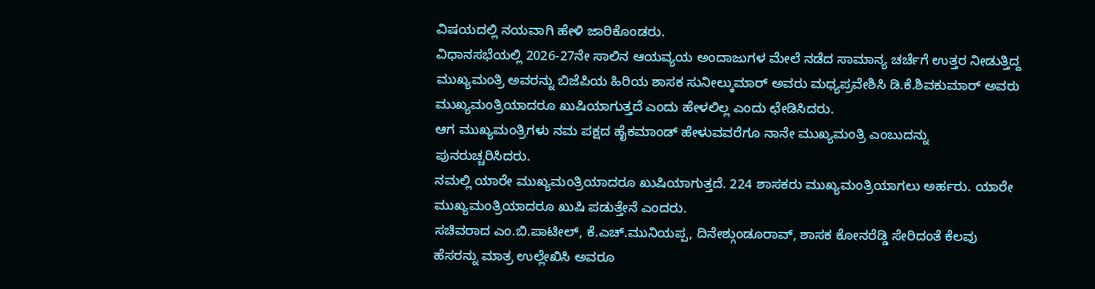ವಿಷಯದಲ್ಲಿ ನಯವಾಗಿ ಹೇಳಿ ಜಾರಿಕೊಂಡರು.
ವಿಧಾನಸಭೆಯಲ್ಲಿ 2026-27ನೇ ಸಾಲಿನ ಆಯವ್ಯಯ ಅಂದಾಜುಗಳ ಮೇಲೆ ನಡೆದ ಸಾಮಾನ್ಯ ಚರ್ಚೆಗೆ ಉತ್ತರ ನೀಡುತ್ತಿದ್ದ ಮುಖ್ಯಮಂತ್ರಿ ಅವರನ್ನು ಬಿಜೆಪಿಯ ಹಿರಿಯ ಶಾಸಕ ಸುನೀಲ್ಕುಮಾರ್ ಅವರು ಮಧ್ಯಪ್ರವೇಶಿಸಿ ಡಿ.ಕೆ.ಶಿವಕುಮಾರ್ ಅವರು ಮುಖ್ಯಮಂತ್ರಿಯಾದರೂ ಖುಷಿಯಾಗುತ್ತದೆ ಎಂದು ಹೇಳಲಿಲ್ಲ ಎಂದು ಛೇಡಿಸಿದರು.
ಆಗ ಮುಖ್ಯಮಂತ್ರಿಗಳು ನಮ ಪಕ್ಷದ ಹೈಕಮಾಂಡ್ ಹೇಳುವವರೆಗೂ ನಾನೇ ಮುಖ್ಯಮಂತ್ರಿ ಎಂಬುದನ್ನು ಪುನರುಚ್ಚರಿಸಿದರು.
ನಮಲ್ಲಿ ಯಾರೇ ಮುಖ್ಯಮಂತ್ರಿಯಾದರೂ ಖುಷಿಯಾಗುತ್ತದೆ. 224 ಶಾಸಕರು ಮುಖ್ಯಮಂತ್ರಿಯಾಗಲು ಅರ್ಹರು. ಯಾರೇ ಮುಖ್ಯಮಂತ್ರಿಯಾದರೂ ಖುಷಿ ಪಡುತ್ತೇನೆ ಎಂದರು.
ಸಚಿವರಾದ ಎಂ.ಬಿ.ಪಾಟೀಲ್, ಕೆ.ಎಚ್.ಮುನಿಯಪ್ಪ, ದಿನೇಶ್ಗುಂಡೂರಾವ್, ಶಾಸಕ ಕೋನರೆಡ್ಡಿ ಸೇರಿದಂತೆ ಕೆಲವು ಹೆಸರನ್ನು ಮಾತ್ರ ಉಲ್ಲೇಖಿಸಿ ಅವರೂ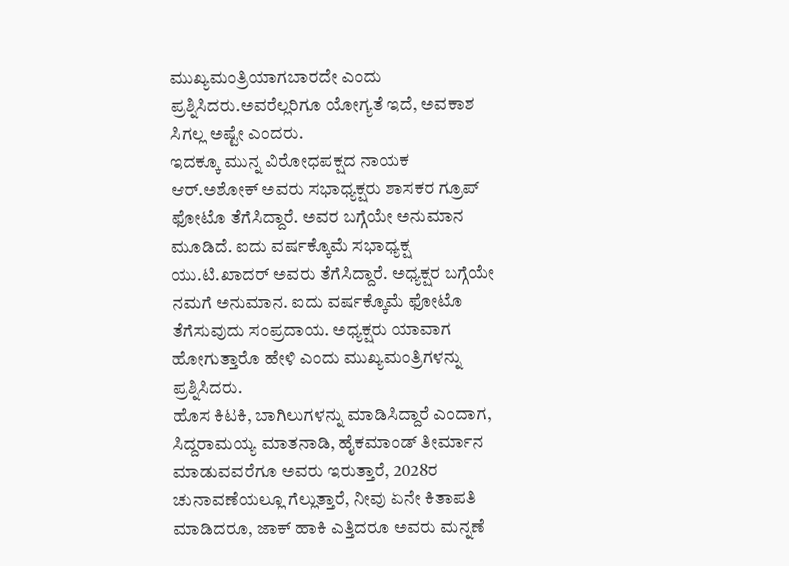ಮುಖ್ಯಮಂತ್ರಿಯಾಗಬಾರದೇ ಎಂದು ಪ್ರಶ್ನಿಸಿದರು.ಅವರೆಲ್ಲರಿಗೂ ಯೋಗ್ಯತೆ ಇದೆ, ಅವಕಾಶ ಸಿಗಲ್ಲ ಅಷ್ಟೇ ಎಂದರು.
ಇದಕ್ಕೂ ಮುನ್ನ ವಿರೋಧಪಕ್ಷದ ನಾಯಕ ಆರ್.ಅಶೋಕ್ ಅವರು ಸಭಾಧ್ಯಕ್ಷರು ಶಾಸಕರ ಗ್ರೂಪ್ ಫೋಟೊ ತೆಗೆಸಿದ್ದಾರೆ. ಅವರ ಬಗ್ಗೆಯೇ ಅನುಮಾನ ಮೂಡಿದೆ. ಐದು ವರ್ಷಕ್ಕೊಮೆ ಸಭಾಧ್ಯಕ್ಷ ಯು.ಟಿ.ಖಾದರ್ ಅವರು ತೆಗೆಸಿದ್ದಾರೆ. ಅಧ್ಯಕ್ಷರ ಬಗ್ಗೆಯೇ ನಮಗೆ ಅನುಮಾನ. ಐದು ವರ್ಷಕ್ಕೊಮೆ ಫೋಟೊ ತೆಗೆಸುವುದು ಸಂಪ್ರದಾಯ. ಅಧ್ಯಕ್ಷರು ಯಾವಾಗ ಹೋಗುತ್ತಾರೊ ಹೇಳಿ ಎಂದು ಮುಖ್ಯಮಂತ್ರಿಗಳನ್ನು ಪ್ರಶ್ನಿಸಿದರು.
ಹೊಸ ಕಿಟಕಿ, ಬಾಗಿಲುಗಳನ್ನು ಮಾಡಿಸಿದ್ದಾರೆ ಎಂದಾಗ, ಸಿದ್ದರಾಮಯ್ಯ ಮಾತನಾಡಿ, ಹೈಕಮಾಂಡ್ ತೀರ್ಮಾನ ಮಾಡುವವರೆಗೂ ಅವರು ಇರುತ್ತಾರೆ, 2028ರ ಚುನಾವಣೆಯಲ್ಲೂ ಗೆಲ್ಲುತ್ತಾರೆ, ನೀವು ಏನೇ ಕಿತಾಪತಿ ಮಾಡಿದರೂ, ಜಾಕ್ ಹಾಕಿ ಎತ್ತಿದರೂ ಅವರು ಮನ್ನಣೆ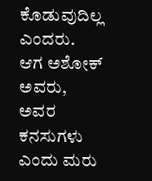ಕೊಡುವುದಿಲ್ಲ ಎಂದರು.
ಆಗ ಅಶೋಕ್ ಅವರು, ಅವರ ಕನಸುಗಳು ಎಂದು ಮರು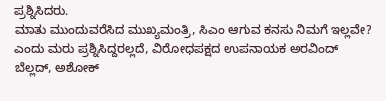ಪ್ರಶ್ನಿಸಿದರು.
ಮಾತು ಮುಂದುವರೆಸಿದ ಮುಖ್ಯಮಂತ್ರಿ, ಸಿಎಂ ಆಗುವ ಕನಸು ನಿಮಗೆ ಇಲ್ಲವೇ? ಎಂದು ಮರು ಪ್ರಶ್ನಿಸಿದ್ದರಲ್ಲದೆ, ವಿರೋಧಪಕ್ಷದ ಉಪನಾಯಕ ಅರವಿಂದ್ ಬೆಲ್ಲದ್, ಅಶೋಕ್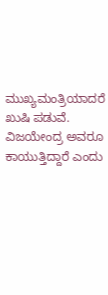ಮುಖ್ಯಮಂತ್ರಿಯಾದರೆ ಖುಷಿ ಪಡುವೆ. ವಿಜಯೇಂದ್ರ ಅವರೂ ಕಾಯುತ್ತಿದ್ದಾರೆ ಎಂದು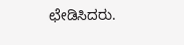ಛೇಡಿಸಿದರು.